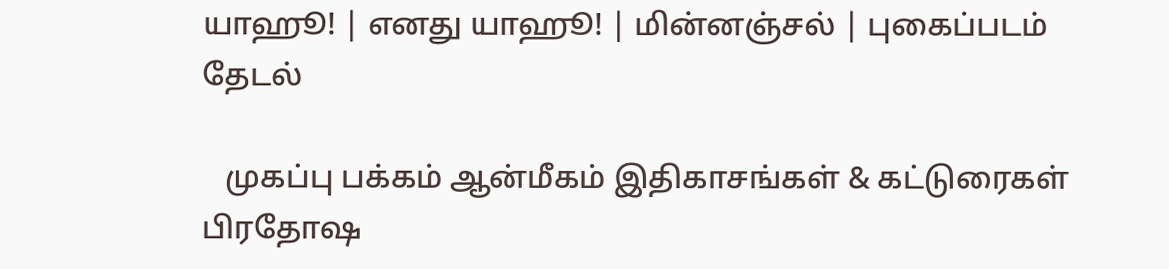யாஹூ! | எனது யாஹூ! | மின்னஞ்சல் | புகைப்படம்
தேடல்

   முகப்பு பக்கம் ஆன்மீகம் இதிகாசங்கள் & கட்டுரைகள்
பிரதோஷ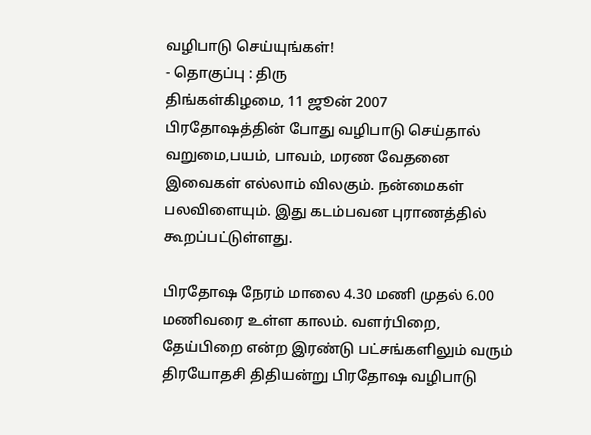வழிபாடு செய்யுங்கள்!
- தொகுப்பு : திரு
திங்கள்கிழமை, 11 ஜூன் 2007
பிரதோஷத்தின் போது வழிபாடு செய்தால் வறுமை,பயம், பாவம், மரண வேதனை இவைகள் எல்லாம் விலகும். நன்மைகள் பலவிளையும். இது கடம்பவன புராணத்தில் கூறப்பட்டுள்ளது.

பிரதோஷ நேரம் மாலை 4.30 மணி முதல் 6.00 மணிவரை உள்ள காலம். வளர்பிறை, தேய்பிறை என்ற இரண்டு பட்சங்களிலும் வரும் திரயோதசி திதியன்று பிரதோஷ வழிபாடு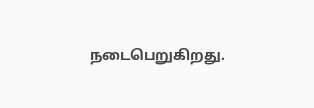நடைபெறுகிறது.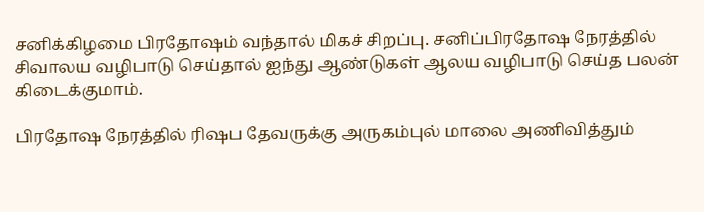சனிக்கிழமை பிரதோஷம் வந்தால் மிகச் சிறப்பு. சனிப்பிரதோஷ நேரத்தில் சிவாலய வழிபாடு செய்தால் ஐந்து ஆண்டுகள் ஆலய வழிபாடு செய்த பலன் கிடைக்குமாம்.

பிரதோஷ நேரத்தில் ரிஷப தேவருக்கு அருகம்புல் மாலை அணிவித்தும்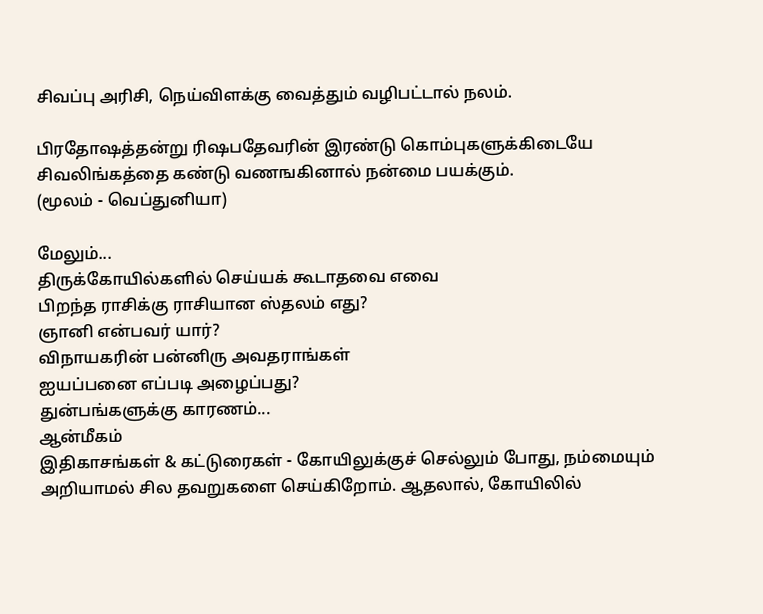சிவப்பு அரிசி, நெய்விளக்கு வைத்தும் வழிபட்டால் நலம்.

பிரதோஷத்தன்று ரிஷபதேவரின் இரண்டு கொம்புகளுக்கிடையே சிவலிங்கத்தை கண்டு வணஙகினால் நன்மை பயக்கும்.
(மூலம் - வெப்துனியா)

மேலும்...
திருக்கோயில்களில் செய்யக் கூடாதவை எவை
பிறந்த ராசிக்கு ராசியான ஸ்தலம் எது?
ஞானி என்பவர் யார்?
விநாயகரின் பன்னிரு அவதராங்கள்
ஐயப்பனை எப்படி அழைப்பது?
துன்பங்களுக்கு காரணம்...
ஆன்மீகம்
இதிகாசங்கள் & கட்டுரைகள் - கோயிலுக்குச் செல்லும் போது, நம்மையும் அறியாமல் சில தவறுகளை செய்கிறோம். ஆதலால், கோயிலில்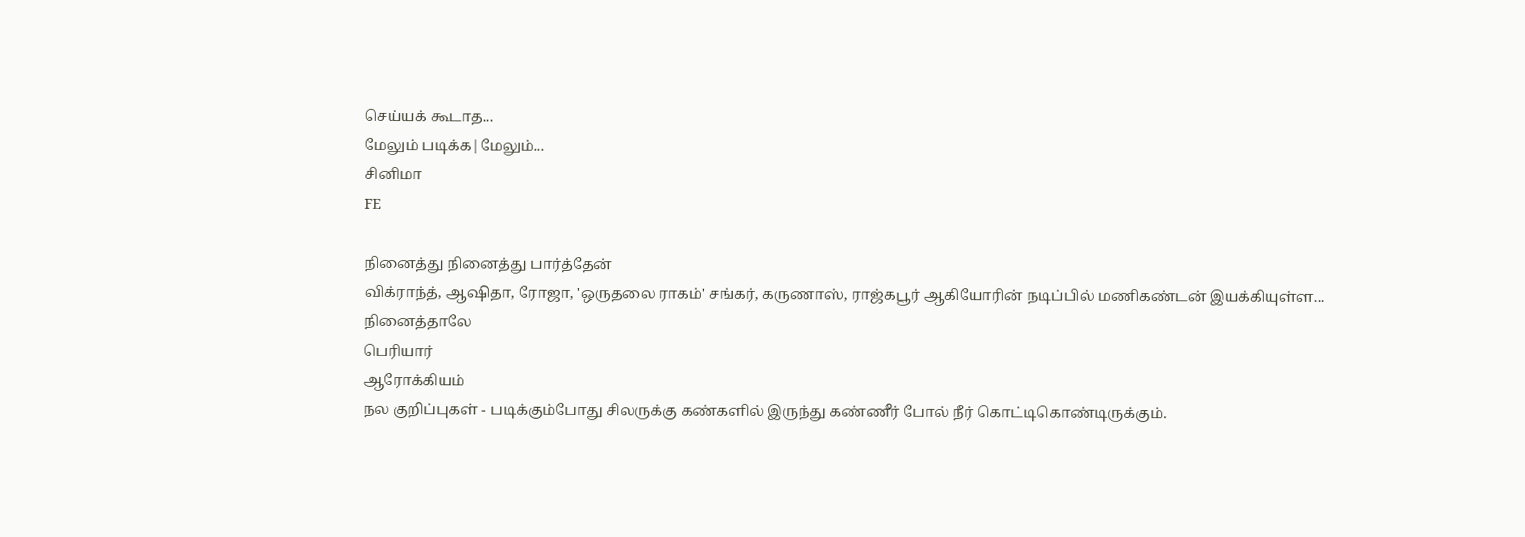செய்யக் கூடாத...
மேலும் படிக்க|மேலும்...
சினிமா
FE

நினைத்து நினைத்து பார்த்தேன்
விக்ராந்த், ஆஷிதா, ரோஜா, 'ஒருதலை ராகம்' சங்கர், கருணாஸ், ராஜ்கபூர் ஆகியோரின் நடிப்பில் மணிகண்டன் இயக்கியுள்ள...
நினைத்தாலே
பெரியார்
ஆரோக்கியம்
நல குறிப்புகள் - படிக்கும்போது சிலருக்கு கண்களில் இருந்து கண்ணீர் போல் நீர் கொட்டிகொண்டிருக்கும்.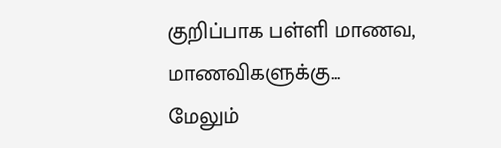குறிப்பாக பள்ளி மாணவ, மாணவிகளுக்கு...
மேலும்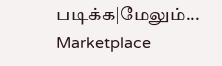படிக்க|மேலும்...
Marketplace